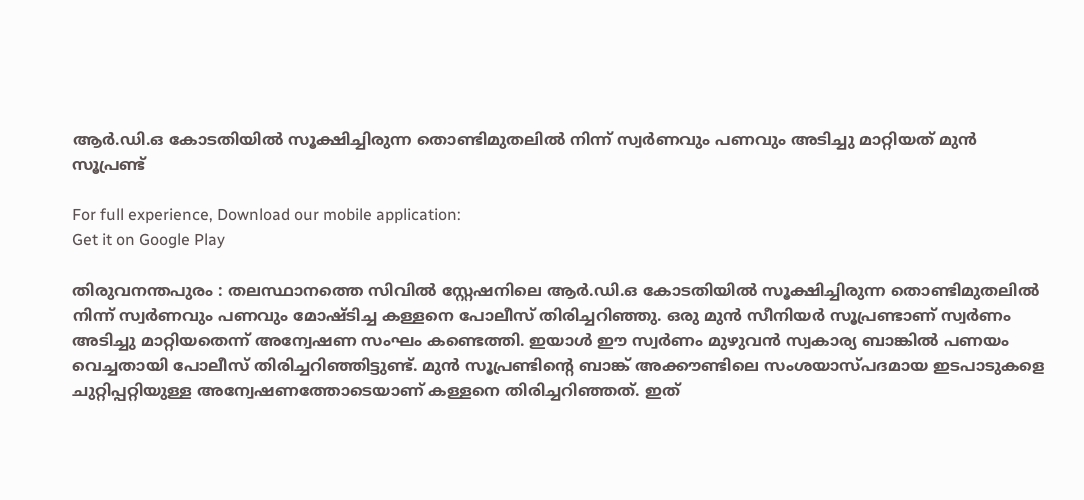ആര്‍.ഡി.ഒ കോടതിയില്‍ സൂക്ഷിച്ചിരുന്ന തൊണ്ടിമുതലില്‍ നിന്ന് സ്വര്‍ണവും പണവും അടിച്ചു മാറ്റിയത് മുന്‍ സൂപ്രണ്ട്‌

For full experience, Download our mobile application:
Get it on Google Play

തിരുവനന്തപുരം : തലസ്ഥാനത്തെ സിവില്‍ സ്റ്റേഷനിലെ ആര്‍.ഡി.ഒ കോടതിയില്‍ സൂക്ഷിച്ചിരുന്ന തൊണ്ടിമുതലില്‍ നിന്ന് സ്വര്‍ണവും പണവും മോഷ്ടിച്ച കള്ളനെ പോലീസ് തിരിച്ചറിഞ്ഞു. ഒരു മുന്‍ സീനിയര്‍ സൂപ്രണ്ടാണ് സ്വര്‍ണം അടിച്ചു മാറ്റിയതെന്ന് അന്വേഷണ സംഘം കണ്ടെത്തി. ഇയാള്‍ ഈ സ്വര്‍ണം മുഴുവന്‍ സ്വകാര്യ ബാങ്കില്‍ പണയം വെച്ചതായി പോലീസ് തിരിച്ചറിഞ്ഞിട്ടുണ്ട്. മുന്‍ സൂപ്രണ്ടിന്റെ ബാങ്ക് അക്കൗണ്ടിലെ സംശയാസ്പദമായ ഇടപാടുകളെ ചുറ്റിപ്പറ്റിയുള്ള അന്വേഷണത്തോടെയാണ് കള്ളനെ തിരിച്ചറിഞ്ഞത്. ഇത്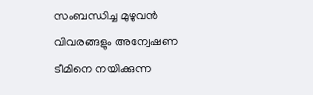സംബന്ധിച്ച മുഴുവന്‍ വിവരങ്ങളും അന്വേഷണ ടീമിനെ നയിക്കുന്ന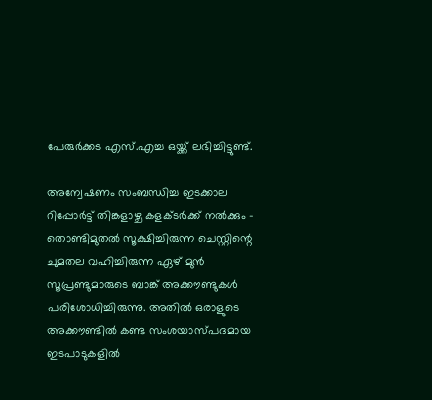പേരുര്‍ക്കട എസ്.എച്ച ഒയ്ക്ക് ലഭിച്ചിട്ടുണ്ട്.

അന്വേഷണം സംബന്ധിച്ച ഇടക്കാല റിപ്പോര്‍ട്ട് തിങ്കളാഴ്ച കളക്ടര്‍ക്ക് നല്‍ക്കും – തൊണ്ടിമുതല്‍ സൂക്ഷിച്ചിരുന്ന ചെസ്റ്റിന്റെ ചുമതല വഹിച്ചിരുന്ന ഏഴ് മുന്‍ സൂപ്രണ്ടുമാരുടെ ബാങ്ക് അക്കൗണ്ടുകള്‍ പരിശോധിച്ചിരുന്നു. അതില്‍ ഒരാളുടെ അക്കൗണ്ടില്‍ കണ്ട സംശയാസ്പദമായ ഇടപാടുകളില്‍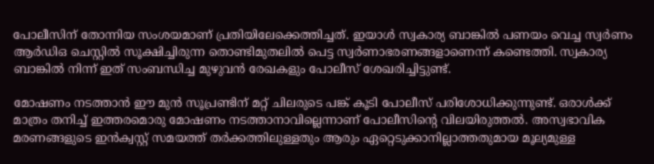പോലീസിന് തോന്നിയ സംശയമാണ് പ്രതിയിലേക്കെത്തിച്ചത്. ഇയാള്‍ സ്വകാര്യ ബാങ്കില്‍ പണയം വെച്ച സ്വര്‍ണം ആര്‍ഡിഒ ചെസ്റ്റില്‍ സൂക്ഷിച്ചിരുന്ന തൊണ്ടിമുതലില്‍ പെട്ട സ്വര്‍ണാഭരണങ്ങളാണെന്ന് കണ്ടെത്തി. സ്വകാര്യ ബാങ്കില്‍ നിന്ന് ഇത് സംബന്ധിച്ച മുഴുവന്‍ രേഖകളും പോലീസ് ശേഖരിച്ചിട്ടുണ്ട്.

മോഷണം നടത്താന്‍ ഈ മുന്‍ സൂപ്രണ്ടിന് മറ്റ് ചിലരുടെ പങ്ക് കൂടി പോലീസ് പരിശോധിക്കുന്നുണ്ട്. ഒരാള്‍ക്ക് മാത്രം തനിച്ച്‌ ഇത്തരമൊരു മോഷണം നടത്താനാവില്ലെന്നാണ് പോലീസിന്റെ വിലയിരുത്തല്‍. അസ്വഭാവിക മരണങ്ങളുടെ ഇന്‍ക്വസ്റ്റ് സമയത്ത് തര്‍ക്കത്തിലുള്ളതും ആരും ഏറ്റെടുക്കാനില്ലാത്തതുമായ മൂല്യമുള്ള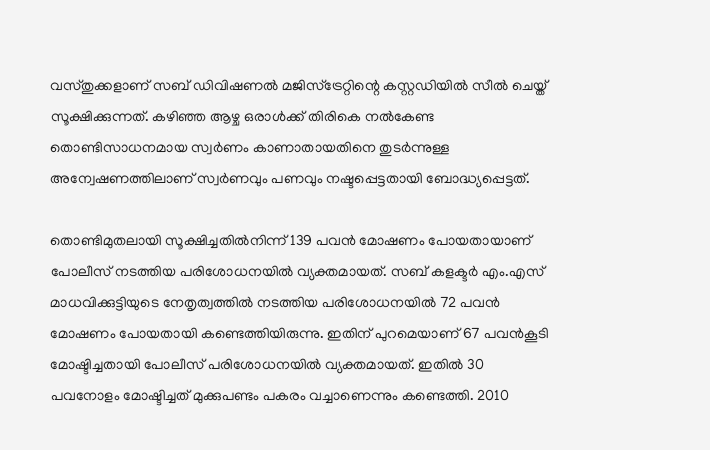വസ്തുക്കളാണ് സബ് ഡിവിഷണല്‍ മജിസ്‌ട്രേറ്റിന്റെ കസ്റ്റഡിയില്‍ സീല്‍ ചെയ്ത് സൂക്ഷിക്കുന്നത്. കഴിഞ്ഞ ആഴ്ച ഒരാള്‍ക്ക് തിരികെ നല്‍കേണ്ട തൊണ്ടിസാധനമായ സ്വര്‍ണം കാണാതായതിനെ തുടര്‍ന്നുള്ള അന്വേഷണത്തിലാണ് സ്വര്‍ണവും പണവും നഷ്ടപ്പെട്ടതായി ബോദ്ധ്യപ്പെട്ടത്.

തൊണ്ടിമുതലായി സൂക്ഷിച്ചതില്‍നിന്ന് 139 പവന്‍ മോഷണം പോയതായാണ് പോലീസ് നടത്തിയ പരിശോധനയില്‍ വ്യക്തമായത്. സബ് കളക്ടര്‍ എം.എസ് മാധവിക്കുട്ടിയുടെ നേതൃത്വത്തില്‍ നടത്തിയ പരിശോധനയില്‍ 72 പവന്‍ മോഷണം പോയതായി കണ്ടെത്തിയിരുന്നു. ഇതിന് പുറമെയാണ് 67 പവന്‍കൂടി മോഷ്ടിച്ചതായി പോലീസ് പരിശോധനയില്‍ വ്യക്തമായത്. ഇതില്‍ 30 പവനോളം മോഷ്ടിച്ചത് മുക്കുപണ്ടം പകരം വച്ചാണെന്നും കണ്ടെത്തി. 2010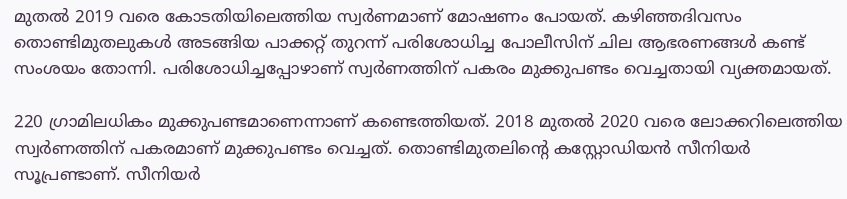മുതല്‍ 2019 വരെ കോടതിയിലെത്തിയ സ്വര്‍ണമാണ് മോഷണം പോയത്. കഴിഞ്ഞദിവസം തൊണ്ടിമുതലുകള്‍ അടങ്ങിയ പാക്കറ്റ് തുറന്ന് പരിശോധിച്ച പോലീസിന് ചില ആഭരണങ്ങള്‍ കണ്ട് സംശയം തോന്നി. പരിശോധിച്ചപ്പോഴാണ് സ്വര്‍ണത്തിന് പകരം മുക്കുപണ്ടം വെച്ചതായി വ്യക്തമായത്.

220 ഗ്രാമിലധികം മുക്കുപണ്ടമാണെന്നാണ് കണ്ടെത്തിയത്. 2018 മുതല്‍ 2020 വരെ ലോക്കറിലെത്തിയ സ്വര്‍ണത്തിന് പകരമാണ് മുക്കുപണ്ടം വെച്ചത്. തൊണ്ടിമുതലിന്റെ കസ്റ്റോഡിയന്‍ സീനിയര്‍ സൂപ്രണ്ടാണ്. സീനിയര്‍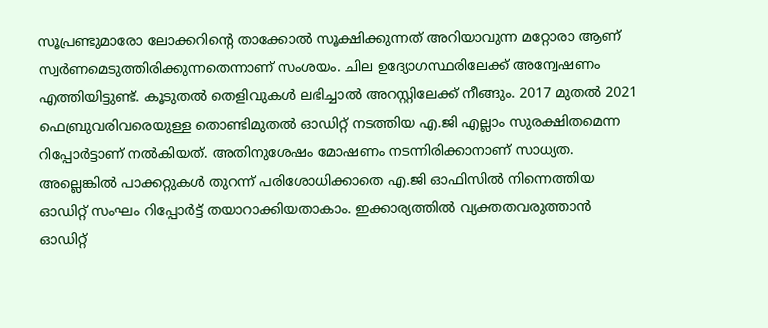സൂപ്രണ്ടുമാരോ ലോക്കറിന്റെ താക്കോല്‍ സൂക്ഷിക്കുന്നത് അറിയാവുന്ന മറ്റോരാ ആണ് സ്വര്‍ണമെടുത്തിരിക്കുന്നതെന്നാണ് സംശയം. ചില ഉദ്യോഗസ്ഥരിലേക്ക് അന്വേഷണം എത്തിയിട്ടുണ്ട്. കൂടുതല്‍ തെളിവുകള്‍ ലഭിച്ചാല്‍ അറസ്റ്റിലേക്ക് നീങ്ങും. 2017 മുതല്‍ 2021 ഫെബ്രുവരിവരെയുള്ള തൊണ്ടിമുതല്‍ ഓഡിറ്റ് നടത്തിയ എ.ജി എല്ലാം സുരക്ഷിതമെന്ന റിപ്പോര്‍ട്ടാണ് നല്‍കിയത്. അതിനുശേഷം മോഷണം നടന്നിരിക്കാനാണ് സാധ്യത. അല്ലെങ്കില്‍ പാക്കറ്റുകള്‍ തുറന്ന് പരിശോധിക്കാതെ എ.ജി ഓഫിസില്‍ നിന്നെത്തിയ ഓഡിറ്റ് സംഘം റിപ്പോര്‍ട്ട് തയാറാക്കിയതാകാം. ഇക്കാര്യത്തില്‍ വ്യക്തതവരുത്താന്‍ ഓഡിറ്റ്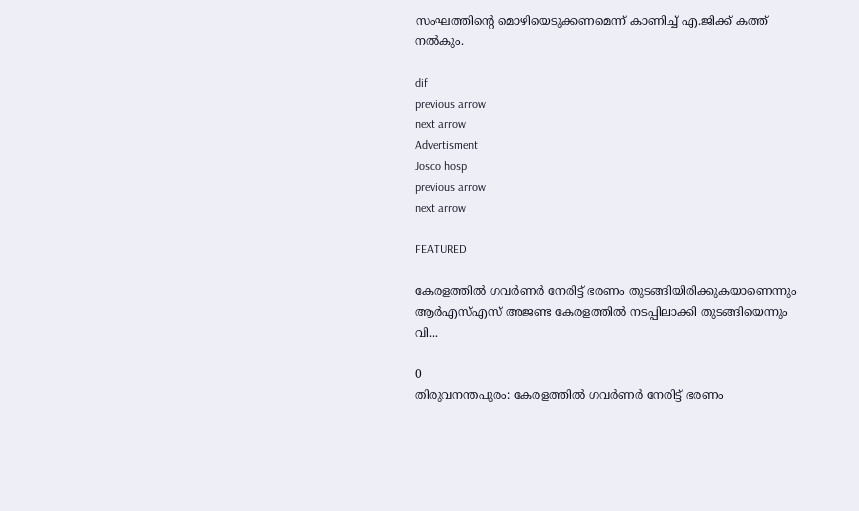സംഘത്തിന്റെ മൊഴിയെടുക്കണമെന്ന് കാണിച്ച്‌ എ.ജിക്ക് കത്ത് നല്‍കും.

dif
previous arrow
next arrow
Advertisment
Josco hosp
previous arrow
next arrow

FEATURED

കേരളത്തിൽ ഗവർണർ നേരിട്ട് ഭരണം തുടങ്ങിയിരിക്കുകയാണെന്നും ആർഎസ്എസ് അജണ്ട കേരളത്തിൽ നടപ്പിലാക്കി തുടങ്ങിയെന്നും വി...

0
തിരുവനന്തപുരം: കേരളത്തിൽ ഗവർണർ നേരിട്ട് ഭരണം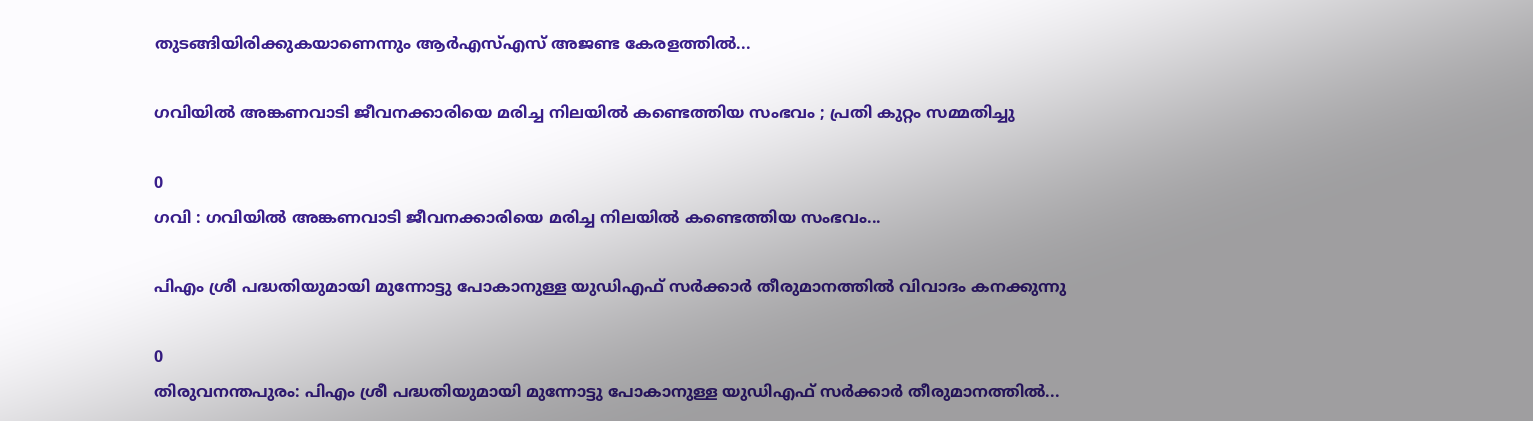തുടങ്ങിയിരിക്കുകയാണെന്നും ആർഎസ്എസ് അജണ്ട കേരളത്തിൽ...

ഗവിയിൽ അങ്കണവാടി ജീവനക്കാരിയെ മരിച്ച നിലയിൽ കണ്ടെത്തിയ സംഭവം ; പ്രതി കുറ്റം സമ്മതിച്ചു

0
ഗവി : ഗവിയില്‍ അങ്കണവാടി ജീവനക്കാരിയെ മരിച്ച നിലയില്‍ കണ്ടെത്തിയ സംഭവം...

പിഎം ശ്രീ പദ്ധതിയുമായി മുന്നോട്ടു പോകാനുള്ള യുഡിഎഫ് സർക്കാർ തീരുമാനത്തിൽ വിവാദം കനക്കുന്നു

0
തിരുവനന്തപുരം: പിഎം ശ്രീ പദ്ധതിയുമായി മുന്നോട്ടു പോകാനുള്ള യുഡിഎഫ് സർക്കാർ തീരുമാനത്തിൽ...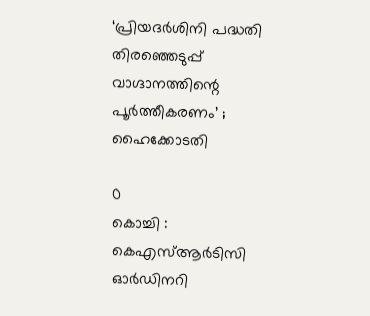‘പ്രിയദർശിനി പദ്ധതി തിരഞ്ഞെടുപ്പ് വാഗ്ദാനത്തിന്റെ പൂർത്തീകരണം’ ; ഹൈക്കോടതി

0
കൊച്ചി : കെഎസ്ആർടിസി ഓർഡിനറി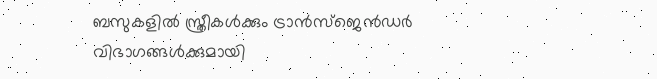ബസുകളിൽ സ്ത്രീകൾക്കും ട്രാൻസ്‌ജെൻഡർ വിഭാഗങ്ങൾക്കുമായി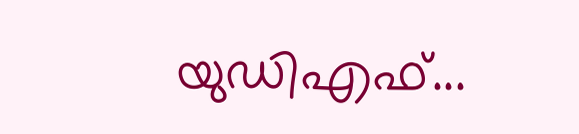യുഡിഎഫ്...